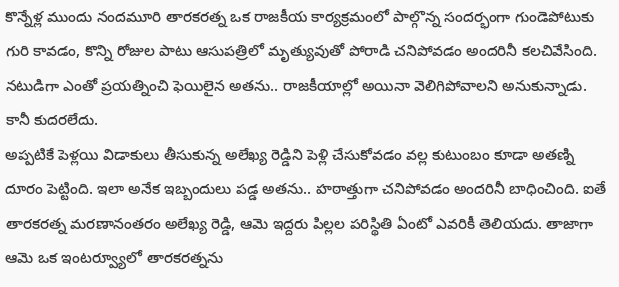కొన్నేళ్ల ముందు నందమూరి తారకరత్న ఒక రాజకీయ కార్యక్రమంలో పాల్గొన్న సందర్భంగా గుండెపోటుకు గురి కావడం, కొన్ని రోజుల పాటు ఆసుపత్రిలో మృత్యువుతో పోరాడి చనిపోవడం అందరినీ కలచివేసింది. నటుడిగా ఎంతో ప్రయత్నించి ఫెయిలైన అతను.. రాజకీయాల్లో అయినా వెలిగిపోవాలని అనుకున్నాడు. కానీ కుదరలేదు.
అప్పటికే పెళ్లయి విడాకులు తీసుకున్న అలేఖ్య రెడ్డిని పెళ్లి చేసుకోవడం వల్ల కుటుంబం కూడా అతణ్ని దూరం పెట్టింది. ఇలా అనేక ఇబ్బందులు పడ్డ అతను.. హఠాత్తుగా చనిపోవడం అందరినీ బాధించింది. ఐతే తారకరత్న మరణానంతరం అలేఖ్య రెడ్డి, ఆమె ఇద్దరు పిల్లల పరిస్థితి ఏంటో ఎవరికీ తెలియదు. తాజాగా ఆమె ఒక ఇంటర్వ్యూలో తారకరత్నను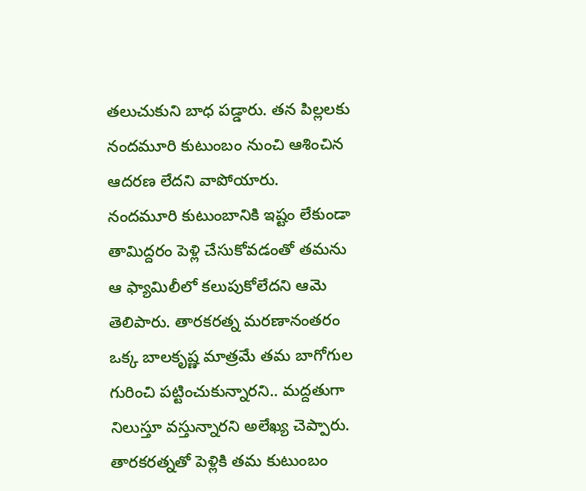తలుచుకుని బాధ పడ్డారు. తన పిల్లలకు నందమూరి కుటుంబం నుంచి ఆశించిన ఆదరణ లేదని వాపోయారు.
నందమూరి కుటుంబానికి ఇష్టం లేకుండా తామిద్దరం పెళ్లి చేసుకోవడంతో తమను ఆ ఫ్యామిలీలో కలుపుకోలేదని ఆమె తెలిపారు. తారకరత్న మరణానంతరం ఒక్క బాలకృష్ణ మాత్రమే తమ బాగోగుల గురించి పట్టించుకున్నారని.. మద్దతుగా నిలుస్తూ వస్తున్నారని అలేఖ్య చెప్పారు.
తారకరత్నతో పెళ్లికి తమ కుటుంబం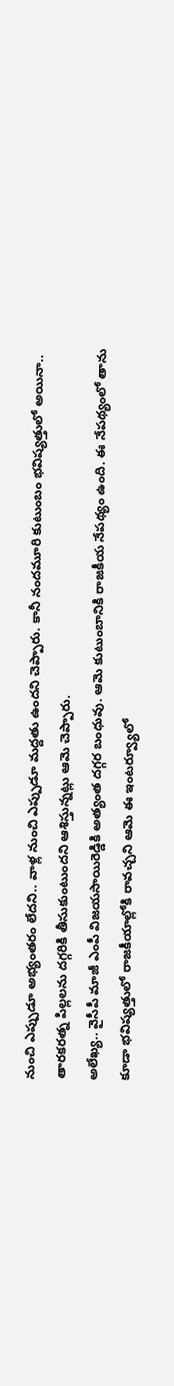నుంచి ఎప్పుడూ అభ్యంతరం లేదని.. వాళ్ల నుంచి ఎప్పుడూ మద్దతు ఉందని చెప్పారు. కానీ నందమూరి కుటుంబం భవిష్యత్తులో అయినా.. తారకరత్న పిల్లలను దగ్గరికి తీసుకుంటుందని ఆశిస్తున్నట్లు ఆమె చెప్పారు.
అలేఖ్య.. వైసీపీ మాజీ ఎంపీ విజయసాయిరెడ్డికి అత్యంత దగ్గర బంధువు. ఆమె కుటుంబానికి రాజకీయ నేపథ్యం ఉంది. ఈ నేపథ్యంలో తాను కూడా భవిష్యత్తులో రాజకీయాల్లోకి రావచ్చని ఆమె ఈ ఇంటర్వ్యూలో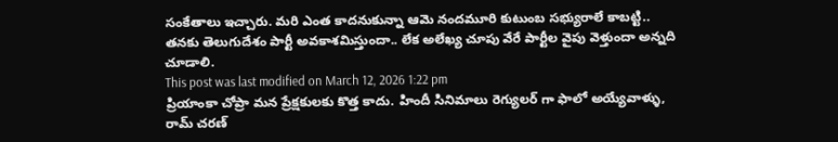సంకేతాలు ఇచ్చారు. మరి ఎంత కాదనుకున్నా ఆమె నందమూరి కుటుంబ సభ్యురాలే కాబట్టి.. తనకు తెలుగుదేశం పార్టీ అవకాశమిస్తుందా.. లేక అలేఖ్య చూపు వేరే పార్టీల వైపు వెళ్తుందా అన్నది చూడాలి.
This post was last modified on March 12, 2026 1:22 pm
ప్రియాంకా చోప్రా మన ప్రేక్షకులకు కొత్త కాదు. హిందీ సినిమాలు రెగ్యులర్ గా ఫాలో అయ్యేవాళ్ళు, రామ్ చరణ్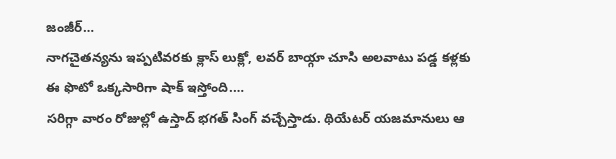జంజీర్…
నాగచైతన్యను ఇప్పటివరకు క్లాస్ లుక్లో, లవర్ బాయ్గా చూసి అలవాటు పడ్డ కళ్లకు ఈ ఫొటో ఒక్కసారిగా షాక్ ఇస్తోంది.…
సరిగ్గా వారం రోజుల్లో ఉస్తాద్ భగత్ సింగ్ వచ్చేస్తాడు. థియేటర్ యజమానులు ఆ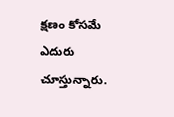క్షణం కోసమే ఎదురు చూస్తున్నారు.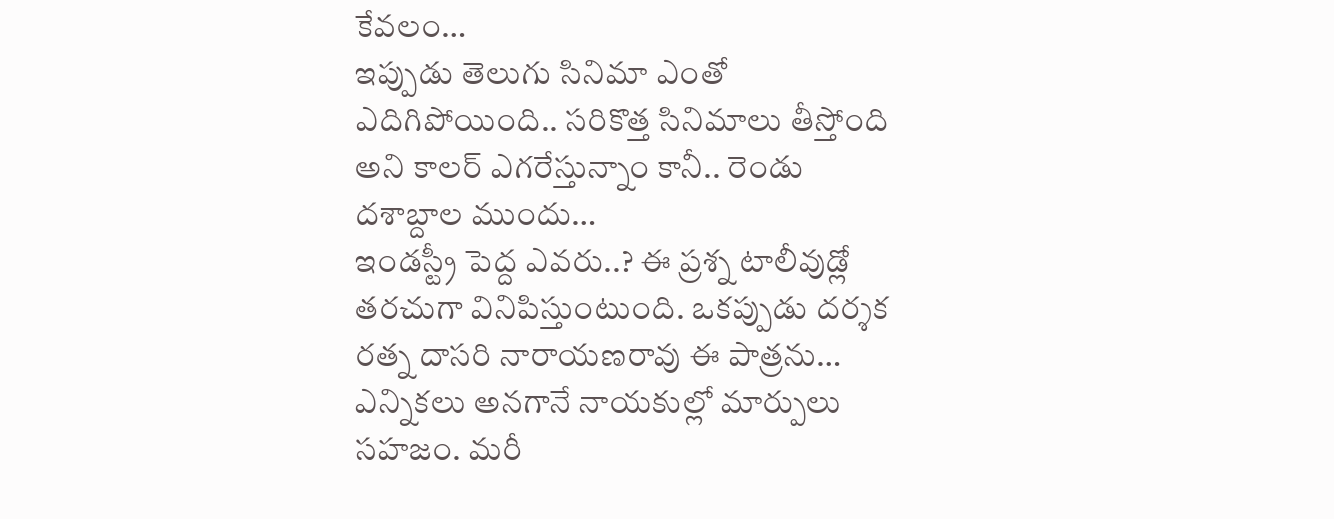కేవలం…
ఇప్పుడు తెలుగు సినిమా ఎంతో ఎదిగిపోయింది.. సరికొత్త సినిమాలు తీస్తోంది అని కాలర్ ఎగరేస్తున్నాం కానీ.. రెండు దశాబ్దాల ముందు…
ఇండస్ట్రీ పెద్ద ఎవరు..? ఈ ప్రశ్న టాలీవుడ్లో తరచుగా వినిపిస్తుంటుంది. ఒకప్పుడు దర్శక రత్న దాసరి నారాయణరావు ఈ పాత్రను…
ఎన్నికలు అనగానే నాయకుల్లో మార్పులు సహజం. మరీ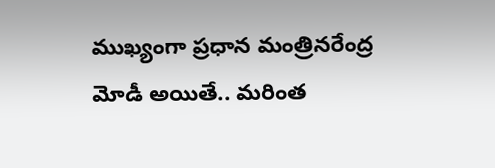ముఖ్యంగా ప్రధాన మంత్రినరేంద్ర మోడీ అయితే.. మరింత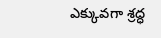ఎక్కువగా శ్రద్ధ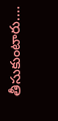తీసుకుంటారు.…